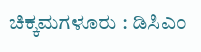ಚಿಕ್ಕಮಗಳೂರು : ಡಿಸಿಎಂ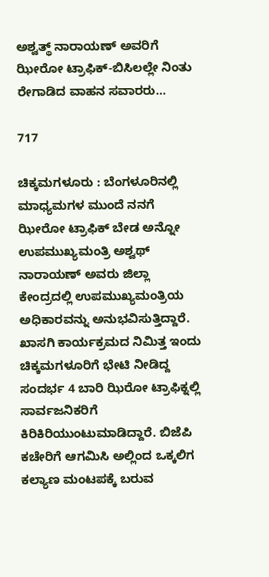ಅಶ್ವತ್ಥ್ ನಾರಾಯಣ್ ಅವರಿಗೆ ಝೀರೋ ಟ್ರಾಫಿಕ್-ಬಿಸಿಲಲ್ಲೇ ನಿಂತು ರೇಗಾಡಿದ ವಾಹನ ಸವಾರರು…

717

ಚಿಕ್ಕಮಗಳೂರು : ಬೆಂಗಳೂರಿನಲ್ಲಿ ಮಾಧ್ಯಮಗಳ ಮುಂದೆ ನನಗೆ ಝೀರೋ ಟ್ರಾಫಿಕ್ ಬೇಡ ಅನ್ನೋ ಉಪಮುಖ್ಯಮಂತ್ರಿ ಅಶ್ವಥ್ ನಾರಾಯಣ್ ಅವರು ಜಿಲ್ಲಾ ಕೇಂದ್ರದಲ್ಲಿ ಉಪಮುಖ್ಯಮಂತ್ರಿಯ ಅಧಿಕಾರವನ್ನು ಅನುಭವಿಸುತ್ತಿದ್ದಾರೆ. ಖಾಸಗಿ ಕಾರ್ಯಕ್ರಮದ ನಿಮಿತ್ತ ಇಂದು ಚಿಕ್ಕಮಗಳೂರಿಗೆ ಭೇಟಿ ನೀಡಿದ್ದ ಸಂದರ್ಭ 4 ಬಾರಿ ಝಿರೋ ಟ್ರಾಫಿಕ್ನಲ್ಲಿ ಸಾರ್ವಜನಿಕರಿಗೆ ಕಿರಿಕಿರಿಯುಂಟುಮಾಡಿದ್ದಾರೆ. ಬಿಜೆಪಿ ಕಚೇರಿಗೆ ಆಗಮಿಸಿ ಅಲ್ಲಿಂದ ಒಕ್ಕಲಿಗ ಕಲ್ಯಾಣ ಮಂಟಪಕ್ಕೆ ಬರುವ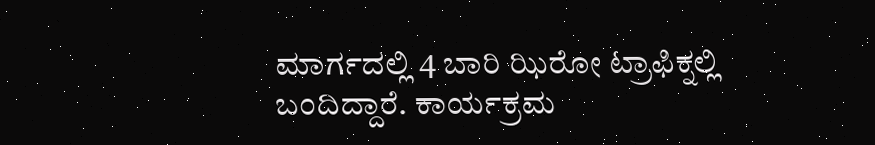ಮಾರ್ಗದಲ್ಲಿ 4 ಬಾರಿ ಝಿರೋ ಟ್ರಾಫಿಕ್ನಲ್ಲಿ ಬಂದಿದ್ದಾರೆ. ಕಾರ್ಯಕ್ರಮ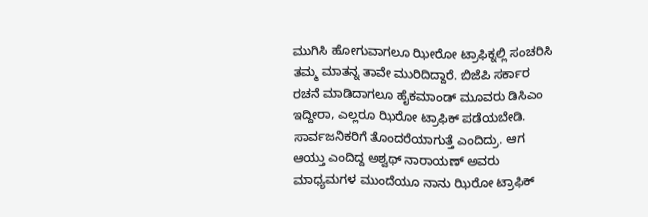ಮುಗಿಸಿ ಹೋಗುವಾಗಲೂ ಝೀರೋ ಟ್ರಾಫಿಕ್ನಲ್ಲಿ ಸಂಚರಿಸಿ ತಮ್ಮ ಮಾತನ್ನ ತಾವೇ ಮುರಿದಿದ್ದಾರೆ. ಬಿಜೆಪಿ ಸರ್ಕಾರ ರಚನೆ ಮಾಡಿದಾಗಲೂ ಹೈಕಮಾಂಡ್ ಮೂವರು ಡಿಸಿಎಂ ಇದ್ದೀರಾ, ಎಲ್ಲರೂ ಝಿರೋ ಟ್ರಾಫಿಕ್ ಪಡೆಯಬೇಡಿ. ಸಾರ್ವಜನಿಕರಿಗೆ ತೊಂದರೆಯಾಗುತ್ತೆ ಎಂದಿದ್ರು. ಆಗ ಆಯ್ತು ಎಂದಿದ್ದ ಅಶ್ವಥ್ ನಾರಾಯಣ್ ಅವರು ಮಾಧ್ಯಮಗಳ ಮುಂದೆಯೂ ನಾನು ಝಿರೋ ಟ್ರಾಫಿಕ್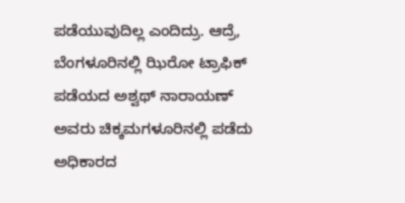ಪಡೆಯುವುದಿಲ್ಲ ಎಂದಿದ್ರು. ಆದ್ರೆ, ಬೆಂಗಳೂರಿನಲ್ಲಿ ಝಿರೋ ಟ್ರಾಫಿಕ್ ಪಡೆಯದ ಅಶ್ವಥ್ ನಾರಾಯಣ್ ಅವರು ಚಿಕ್ಕಮಗಳೂರಿನಲ್ಲಿ ಪಡೆದು ಅಧಿಕಾರದ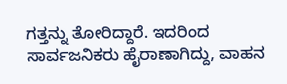ಗತ್ತನ್ನು ತೋರಿದ್ದಾರೆ. ಇದರಿಂದ ಸಾರ್ವಜನಿಕರು ಹೈರಾಣಾಗಿದ್ದು, ವಾಹನ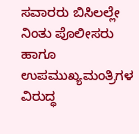ಸವಾರರು ಬಿಸಿಲಲ್ಲೇ ನಿಂತು ಪೊಲೀಸರು ಹಾಗೂ ಉಪಮುಖ್ಯಮಂತ್ರಿಗಳ ವಿರುದ್ಧ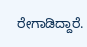ರೇಗಾಡಿದ್ದಾರೆ.